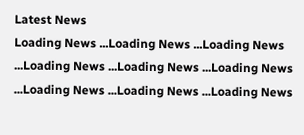Latest News
Loading News ...Loading News ...Loading News ...Loading News ...Loading News ...Loading News ...Loading News ...Loading News ...Loading News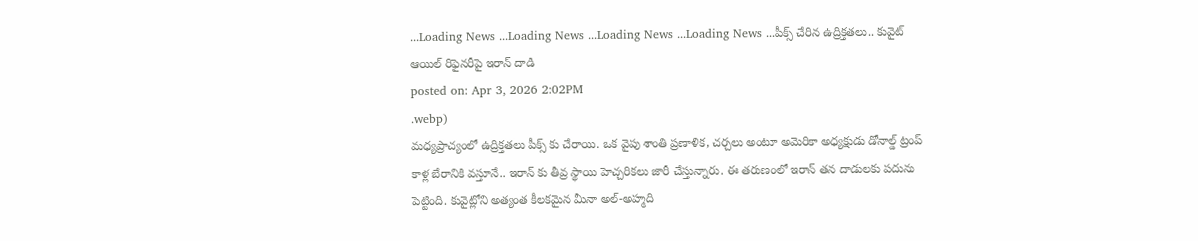...Loading News ...Loading News ...Loading News ...Loading News ...పీక్స్ చేరిన ఉద్రిక్తతలు.. కువైట్ ఆయిల్ రిఫైనరీపై ఇరాన్ దాడి
posted on: Apr 3, 2026 2:02PM
.webp)
మధ్యప్రాచ్యంలో ఉద్రిక్తతలు పీక్స్ కు చేరాయి. ఒక వైపు శాంతి ప్రణాళిక, చర్చలు అంటూ అమెరికా అధ్యక్షుడు డోనాల్డ్ ట్రంప్ కాళ్ల బేరానికి వస్తూనే.. ఇరాన్ కు తీవ్ర స్థాయి హెచ్చరికలు జారీ చేస్తున్నారు. ఈ తరుణంలో ఇరాన్ తన దాడులకు పదును పెట్టింది. కువైట్లోని అత్యంత కీలకమైన మీనా అల్-అహ్మది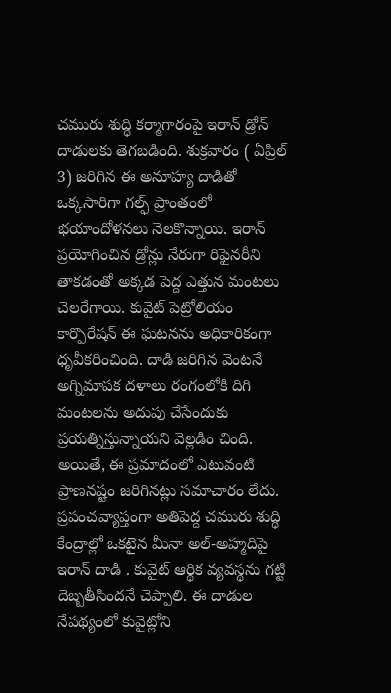చమురు శుద్ధి కర్మాగారంపై ఇరాన్ డ్రోన్ దాడులకు తెగబడింది. శుక్రవారం ( ఏప్రిల్ 3) జరిగిన ఈ అనూహ్య దాడితో ఒక్కసారిగా గల్ఫ్ ప్రాంతంలో భయాందోళనలు నెలకొన్నాయి. ఇరాన్ ప్రయోగించిన డ్రోన్లు నేరుగా రిఫైనరీని తాకడంతో అక్కడ పెద్ద ఎత్తున మంటలు చెలరేగాయి. కువైట్ పెట్రోలియం కార్పొరేషన్ ఈ ఘటనను అధికారికంగా ధృవీకరించింది. దాడి జరిగిన వెంటనే అగ్నిమాపక దళాలు రంగంలోకి దిగి మంటలను అదుపు చేసేందుకు ప్రయత్నిస్తున్నాయని వెల్లడిం చింది.
అయితే, ఈ ప్రమాదంలో ఎటువంటి ప్రాణనష్టం జరిగినట్లు సమాచారం లేదు. ప్రపంచవ్యాప్తంగా అతిపెద్ద చమురు శుద్ధి కేంద్రాల్లో ఒకటైన మీనా అల్-అహ్మదిపై ఇరాన్ దాడి . కువైట్ ఆర్థిక వ్యవస్థను గట్టి దెబ్బతీసిందనే చెప్పాలి. ఈ దాడుల నేపథ్యంలో కువైట్లోని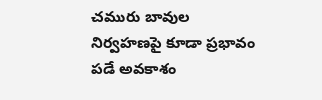చమురు బావుల నిర్వహణపై కూడా ప్రభావం పడే అవకాశం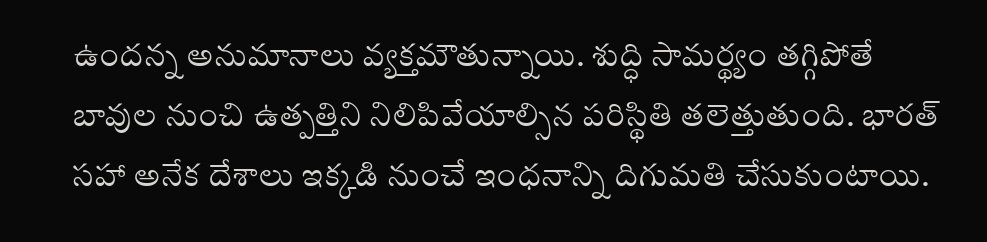ఉందన్న అనుమానాలు వ్యక్తమౌతున్నాయి. శుద్ధి సామర్థ్యం తగ్గిపోతే బావుల నుంచి ఉత్పత్తిని నిలిపివేయాల్సిన పరిస్థితి తలెత్తుతుంది. భారత్ సహా అనేక దేశాలు ఇక్కడి నుంచే ఇంధనాన్ని దిగుమతి చేసుకుంటాయి.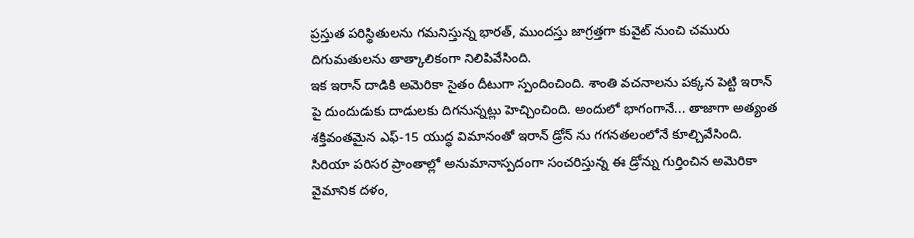ప్రస్తుత పరిస్థితులను గమనిస్తున్న భారత్, ముందస్తు జాగ్రత్తగా కువైట్ నుంచి చమురు దిగుమతులను తాత్కాలికంగా నిలిపివేసింది.
ఇక ఇరాన్ దాడికి అమెరికా సైతం దీటుగా స్పందించింది. శాంతి వచనాలను పక్కన పెట్టి ఇరాన్ పై దుందుడుకు దాడులకు దిగనున్నట్లు హెచ్చించింది. అందులో భాగంగానే... తాజాగా అత్యంత శక్తివంతమైన ఎఫ్-15 యుద్ధ విమానంతో ఇరాన్ డ్రోన్ ను గగనతలంలోనే కూల్చివేసింది. సిరియా పరిసర ప్రాంతాల్లో అనుమానాస్పదంగా సంచరిస్తున్న ఈ డ్రోన్ను గుర్తించిన అమెరికా వైమానిక దళం,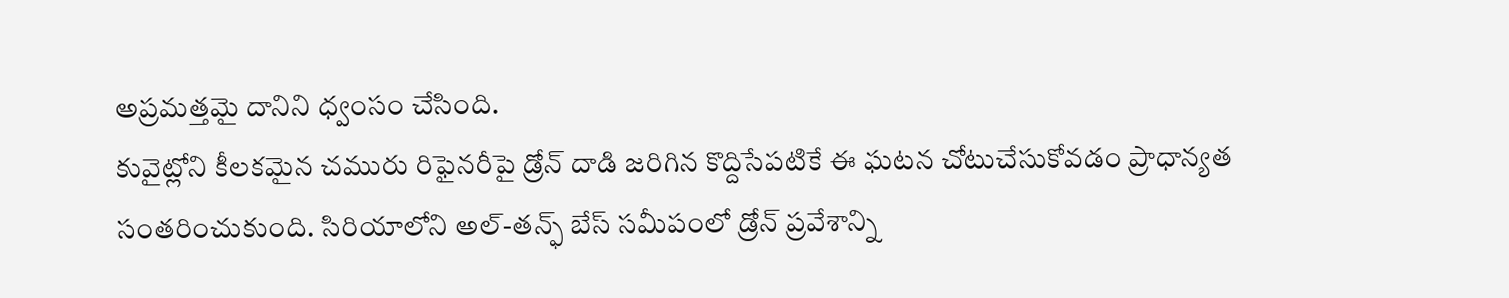అప్రమత్తమై దానిని ధ్వంసం చేసింది.
కువైట్లోని కీలకమైన చమురు రిఫైనరీపై డ్రోన్ దాడి జరిగిన కొద్దిసేపటికే ఈ ఘటన చోటుచేసుకోవడం ప్రాధాన్యత సంతరించుకుంది. సిరియాలోని అల్-తన్ఫ్ బేస్ సమీపంలో డ్రోన్ ప్రవేశాన్ని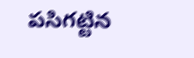పసిగట్టిన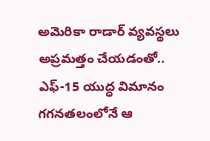అమెరికా రాడార్ వ్యవస్థలు అప్రమత్తం చేయడంతో.. ఎఫ్-15 యుద్ధ విమానం గగనతలంలోనే ఆ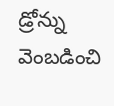డ్రోన్ను వెంబడించి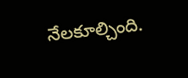నేలకూల్చింది.